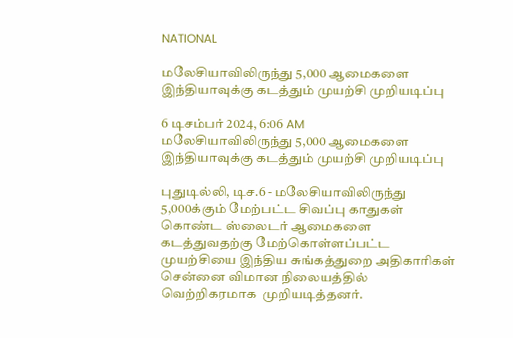NATIONAL

மலேசியாவிலிருந்து 5,000 ஆமைகளை இந்தியாவுக்கு கடத்தும் முயற்சி முறியடிப்பு

6 டிசம்பர் 2024, 6:06 AM
மலேசியாவிலிருந்து 5,000 ஆமைகளை இந்தியாவுக்கு கடத்தும் முயற்சி முறியடிப்பு

புதுடில்லி, டிச.6 - மலேசியாவிலிருந்து 5,000க்கும் மேற்பட்ட சிவப்பு காதுகள் கொண்ட ஸ்லைடர் ஆமைகளை கடத்துவதற்கு மேற்கொள்ளப்பட்ட முயற்சியை இந்திய சுங்கத்துறை அதிகாரிகள் சென்னை விமான நிலையத்தில் வெற்றிகரமாக  முறியடித்தனர்.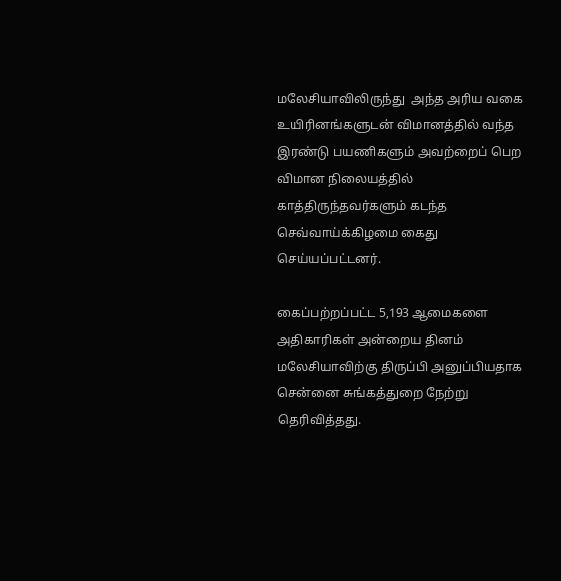மலேசியாவிலிருந்து  அந்த அரிய வகை உயிரினங்களுடன் விமானத்தில் வந்த இரண்டு பயணிகளும் அவற்றைப் பெற விமான நிலையத்தில் காத்திருந்தவர்களும் கடந்த  செவ்வாய்க்கிழமை கைது செய்யப்பட்டனர்.

கைப்பற்றப்பட்ட 5,193 ஆமைகளை அதிகாரிகள் அன்றைய தினம் மலேசியாவிற்கு திருப்பி அனுப்பியதாக சென்னை சுங்கத்துறை நேற்று தெரிவித்தது.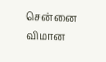சென்னை விமான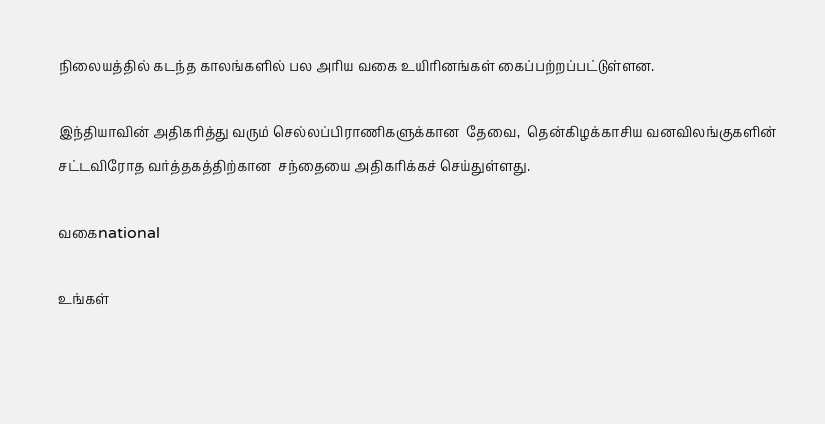நிலையத்தில் கடந்த காலங்களில் பல அரிய வகை உயிரினங்கள் கைப்பற்றப்பட்டுள்ளன.

இந்தியாவின் அதிகரித்து வரும் செல்லப்பிராணிகளுக்கான  தேவை,  தென்கிழக்காசிய வனவிலங்குகளின் சட்டவிரோத வர்த்தகத்திற்கான  சந்தையை அதிகரிக்கச் செய்துள்ளது.

வகைnational

உங்கள்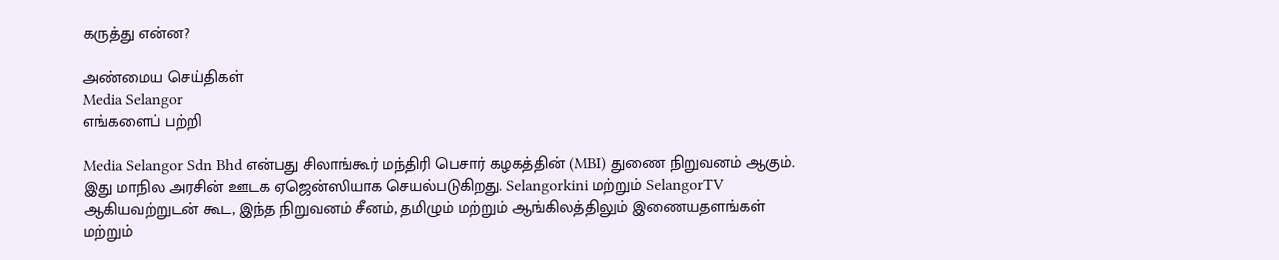கருத்து என்ன?

அண்மைய செய்திகள்
Media Selangor
எங்களைப் பற்றி

Media Selangor Sdn Bhd என்பது சிலாங்கூர் மந்திரி பெசார் கழகத்தின் (MBI) துணை நிறுவனம் ஆகும். இது மாநில அரசின் ஊடக ஏஜென்ஸியாக செயல்படுகிறது. Selangorkini மற்றும் SelangorTV ஆகியவற்றுடன் கூட, இந்த நிறுவனம் சீனம், தமிழும் மற்றும் ஆங்கிலத்திலும் இணையதளங்கள் மற்றும்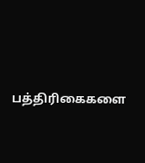பத்திரிகைகளை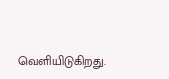வெளியிடுகிறது.